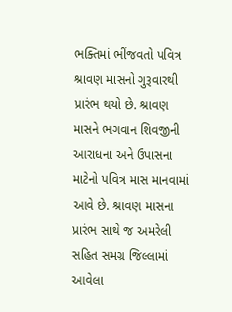ભક્તિમાં ભીંજવતો પવિત્ર શ્રાવણ માસનો ગુરૂવારથી પ્રારંભ થયો છે. શ્રાવણ માસને ભગવાન શિવજીની આરાધના અને ઉપાસના માટેનો પવિત્ર માસ માનવામાં આવે છે. શ્રાવણ માસના પ્રારંભ સાથે જ અમરેલી સહિત સમગ્ર જિલ્લામાં આવેલા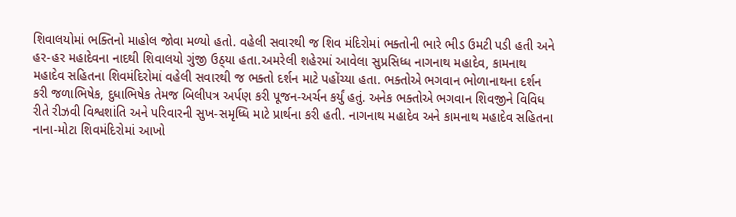શિવાલયોમાં ભક્તિનો માહોલ જોવા મળ્યો હતો. વહેલી સવારથી જ શિવ મંદિરોમાં ભક્તોની ભારે ભીડ ઉમટી પડી હતી અને હર-હર મહાદેવના નાદથી શિવાલયો ગુંજી ઉઠ્‌યા હતા.અમરેલી શહેરમાં આવેલા સુપ્રસિધ્ધ નાગનાથ મહાદેવ, કામનાથ મહાદેવ સહિતના શિવમંદિરોમાં વહેલી સવારથી જ ભક્તો દર્શન માટે પહોંચ્યા હતા. ભક્તોએ ભગવાન ભોળાનાથના દર્શન કરી જળાભિષેક, દુધાભિષેક તેમજ બિલીપત્ર અર્પણ કરી પૂજન-અર્ચન કર્યું હતું. અનેક ભક્તોએ ભગવાન શિવજીને વિવિધ રીતે રીઝવી વિશ્વશાંતિ અને પરિવારની સુખ-સમૃધ્ધિ માટે પ્રાર્થના કરી હતી. નાગનાથ મહાદેવ અને કામનાથ મહાદેવ સહિતના નાના-મોટા શિવમંદિરોમાં આખો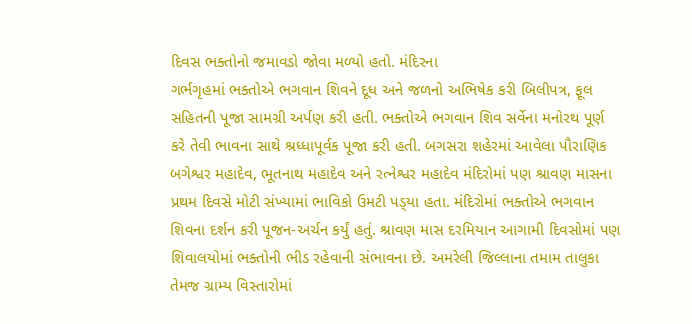દિવસ ભક્તોનો જમાવડો જોવા મળ્યો હતો. મંદિરના
ગર્ભગૃહમાં ભક્તોએ ભગવાન શિવને દૂધ અને જળનો અભિષેક કરી બિલીપત્ર, ફૂલ સહિતની પૂજા સામગ્રી અર્પણ કરી હતી. ભક્તોએ ભગવાન શિવ સર્વેના મનોરથ પૂર્ણ કરે તેવી ભાવના સાથે શ્રધ્ધાપૂર્વક પૂજા કરી હતી. બગસરા શહેરમાં આવેલા પૌરાણિક બગેશ્વર મહાદેવ, ભૂતનાથ મહાદેવ અને રત્નેશ્વર મહાદેવ મંદિરોમાં પણ શ્રાવણ માસના પ્રથમ દિવસે મોટી સંખ્યામાં ભાવિકો ઉમટી પડ્‌યા હતા. મંદિરોમાં ભક્તોએ ભગવાન શિવના દર્શન કરી પૂજન-અર્ચન કર્યું હતું. શ્રાવણ માસ દરમિયાન આગામી દિવસોમાં પણ શિવાલયોમાં ભક્તોની ભીડ રહેવાની સંભાવના છે. અમરેલી જિલ્લાના તમામ તાલુકા તેમજ ગ્રામ્ય વિસ્તારોમાં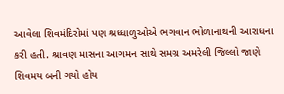આવેલા શિવમંદિરોમાં પણ શ્રધ્ધાળુઓએ ભગવાન ભોળાનાથની આરાધના કરી હતી. શ્રાવણ માસના આગમન સાથે સમગ્ર અમરેલી જિલ્લો જાણે શિવમય બની ગયો હોય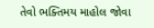તેવો ભક્તિમય માહોલ જોવા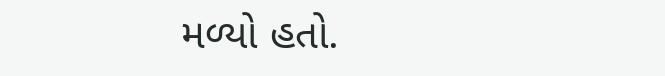મળ્યો હતો.